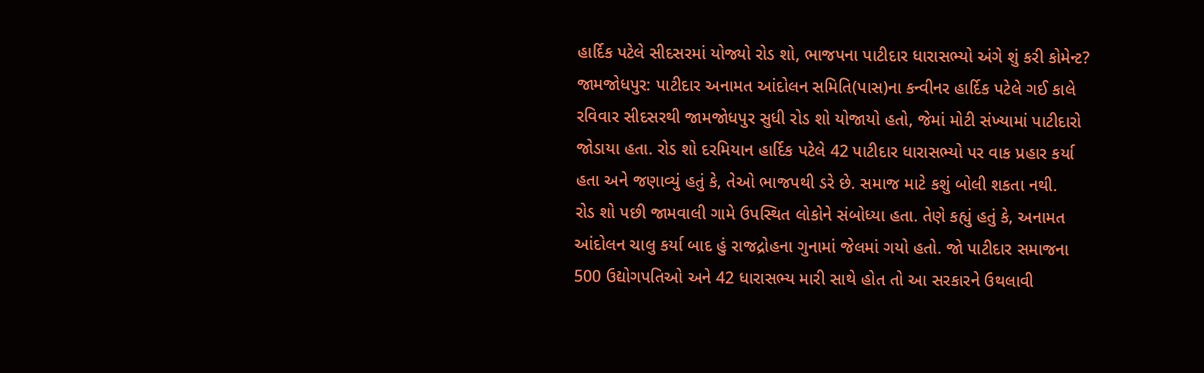હાર્દિક પટેલે સીદસરમાં યોજ્યો રોડ શો, ભાજપના પાટીદાર ધારાસભ્યો અંગે શું કરી કોમેન્ટ?
જામજોધપુર: પાટીદાર અનામત આંદોલન સમિતિ(પાસ)ના કન્વીનર હાર્દિક પટેલે ગઈ કાલે રવિવાર સીદસરથી જામજોધપુર સુધી રોડ શો યોજાયો હતો, જેમાં મોટી સંખ્યામાં પાટીદારો જોડાયા હતા. રોડ શો દરમિયાન હાર્દિક પટેલે 42 પાટીદાર ધારાસભ્યો પર વાક પ્રહાર કર્યા હતા અને જણાવ્યું હતું કે, તેઓ ભાજપથી ડરે છે. સમાજ માટે કશું બોલી શકતા નથી.
રોડ શો પછી જામવાલી ગામે ઉપસ્થિત લોકોને સંબોધ્યા હતા. તેણે કહ્યું હતું કે, અનામત આંદોલન ચાલુ કર્યા બાદ હું રાજદ્રોહના ગુનામાં જેલમાં ગયો હતો. જો પાટીદાર સમાજના 500 ઉદ્યોગપતિઓ અને 42 ધારાસભ્ય મારી સાથે હોત તો આ સરકારને ઉથલાવી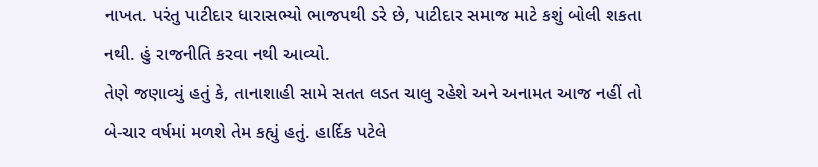નાખત. પરંતુ પાટીદાર ધારાસભ્યો ભાજપથી ડરે છે, પાટીદાર સમાજ માટે કશું બોલી શકતા નથી. હું રાજનીતિ કરવા નથી આવ્યો.
તેણે જણાવ્યું હતું કે, તાનાશાહી સામે સતત લડત ચાલુ રહેશે અને અનામત આજ નહીં તો બે-ચાર વર્ષમાં મળશે તેમ કહ્યું હતું. હાર્દિક પટેલે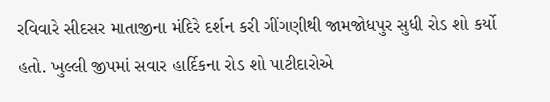રવિવારે સીદસર માતાજીના મંદિરે દર્શન કરી ગીંગણીથી જામજોધપુર સુધી રોડ શો કર્યો હતો. ખુલ્લી જીપમાં સવાર હાર્દિકના રોડ શો પાટીદારોએ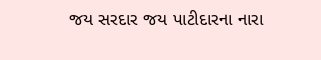જય સરદાર જય પાટીદારના નારા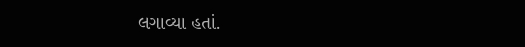લગાવ્યા હતાં.